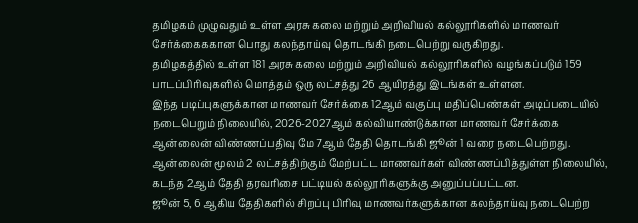தமிழகம் முழுவதும் உள்ள அரசு கலை மற்றும் அறிவியல் கல்லூரிகளில் மாணவர் சேர்க்கைககான பொது கலந்தாய்வு தொடங்கி நடைபெற்று வருகிறது.
தமிழகத்தில் உள்ள 181 அரசு கலை மற்றும் அறிவியல் கல்லூரிகளில் வழங்கப்படும் 159 பாடப்பிரிவுகளில் மொத்தம் ஒரு லட்சத்து 26 ஆயிரத்து இடங்கள் உள்ளன.
இந்த படிப்புகளுக்கான மாணவர் சேர்க்கை 12ஆம் வகுப்பு மதிப்பெண்கள் அடிப்படையில் நடைபெறும் நிலையில், 2026-2027ஆம் கல்வியாண்டுக்கான மாணவர் சேர்க்கை ஆன்லைன் விண்ணப்பதிவு மே 7ஆம் தேதி தொடங்கி ஜூன் 1 வரை நடைபெற்றது. ஆன்லைன் மூலம் 2 லட்சத்திற்கும் மேற்பட்ட மாணவர்கள் விண்ணப்பித்துள்ள நிலையில், கடந்த 2ஆம் தேதி தரவரிசை பட்டியல் கல்லூரிகளுக்கு அனுப்பப்பட்டன.
ஜூன் 5, 6 ஆகிய தேதிகளில் சிறப்பு பிரிவு மாணவர்களுக்கான கலந்தாய்வு நடைபெற்ற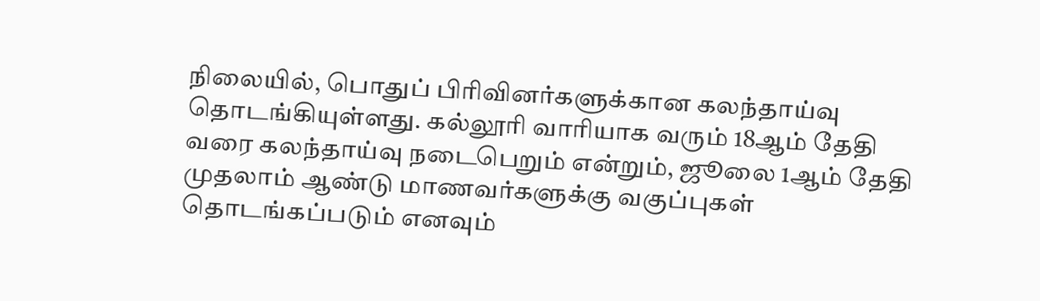நிலையில், பொதுப் பிரிவினர்களுக்கான கலந்தாய்வு தொடங்கியுள்ளது. கல்லூரி வாரியாக வரும் 18ஆம் தேதி வரை கலந்தாய்வு நடைபெறும் என்றும், ஜூலை 1ஆம் தேதி முதலாம் ஆண்டு மாணவர்களுக்கு வகுப்புகள் தொடங்கப்படும் எனவும்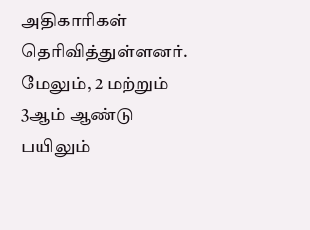அதிகாரிகள் தெரிவித்துள்ளனர்.
மேலும், 2 மற்றும் 3ஆம் ஆண்டு பயிலும்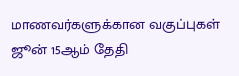மாணவர்களுக்கான வகுப்புகள் ஜூன் 15ஆம் தேதி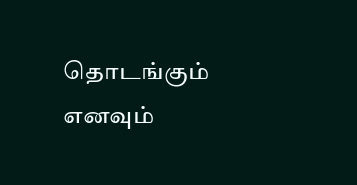தொடங்கும் எனவும்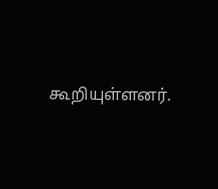கூறியுள்ளனர்.